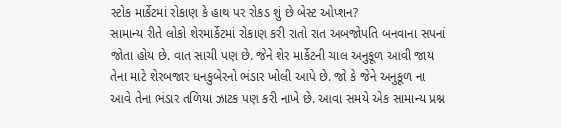સ્ટોક માર્કેટમાં રોકાણ કે હાથ પર રોકડ શું છે બેસ્ટ ઓપ્શન?
સામાન્ય રીતે લોકો શેરમાર્કેટમાં રોકાણ કરી રાતો રાત અબજોપતિ બનવાના સપનાં જોતા હોય છે. વાત સાચી પણ છે. જેને શેર માર્કેટની ચાલ અનુકૂળ આવી જાય તેના માટે શેરબજાર ધનકુબેરનો ભંડાર ખોલી આપે છે. જો કે જેને અનુકૂળ ના આવે તેના ભંડાર તળિયા ઝાટક પણ કરી નાખે છે. આવા સમયે એક સામાન્ય પ્રશ્ન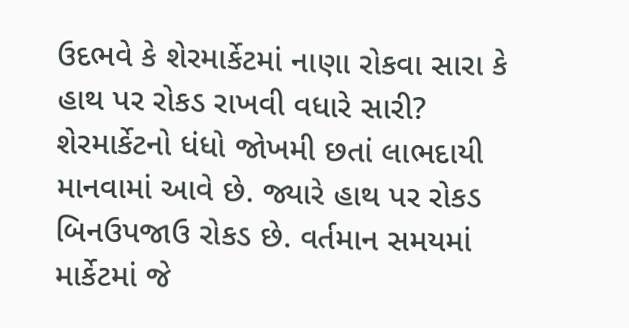ઉદભવે કે શેરમાર્કેટમાં નાણા રોકવા સારા કે હાથ પર રોકડ રાખવી વધારે સારી?
શેરમાર્કેટનો ધંધો જોખમી છતાં લાભદાયી માનવામાં આવે છે. જ્યારે હાથ પર રોકડ બિનઉપજાઉ રોકડ છે. વર્તમાન સમયમાં માર્કેટમાં જે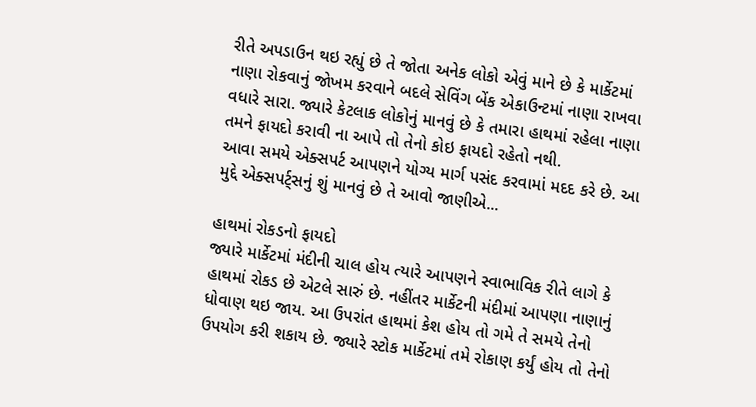રીતે અપડાઉન થઇ રહ્યું છે તે જોતા અનેક લોકો એવું માને છે કે માર્કેટમાં નાણા રોકવાનું જોખમ કરવાને બદલે સેવિંગ બેંક એકાઉન્ટમાં નાણા રાખવા વધારે સારા. જ્યારે કેટલાક લોકોનું માનવું છે કે તમારા હાથમાં રહેલા નાણા તમને ફાયદો કરાવી ના આપે તો તેનો કોઇ ફાયદો રહેતો નથી.
આવા સમયે એક્સપર્ટ આપણને યોગ્ય માર્ગ પસંદ કરવામાં મદદ કરે છે. આ મુદ્દે એક્સપર્ટ્સનું શું માનવું છે તે આવો જાણીએ...

હાથમાં રોકડનો ફાયદો
જ્યારે માર્કેટમાં મંદીની ચાલ હોય ત્યારે આપણને સ્વાભાવિક રીતે લાગે કે હાથમાં રોકડ છે એટલે સારું છે. નહીંતર માર્કેટની મંદીમાં આપણા નાણાનું ધોવાણ થઇ જાય. આ ઉપરાંત હાથમાં કેશ હોય તો ગમે તે સમયે તેનો ઉપયોગ કરી શકાય છે. જ્યારે સ્ટોક માર્કેટમાં તમે રોકાણ કર્યું હોય તો તેનો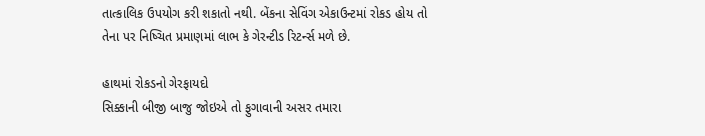તાત્કાલિક ઉપયોગ કરી શકાતો નથી. બેંકના સેવિંગ એકાઉન્ટમાં રોકડ હોય તો તેના પર નિષ્ચિત પ્રમાણમાં લાભ કે ગેરન્ટીડ રિટર્ન્સ મળે છે.

હાથમાં રોકડનો ગેરફાયદો
સિક્કાની બીજી બાજુ જોઇએ તો ફુગાવાની અસર તમારા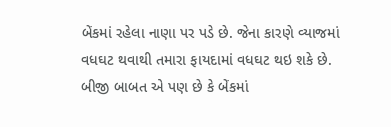બેંકમાં રહેલા નાણા પર પડે છે. જેના કારણે વ્યાજમાં વધઘટ થવાથી તમારા ફાયદામાં વધઘટ થઇ શકે છે. બીજી બાબત એ પણ છે કે બેંકમાં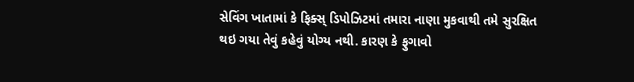સેવિંગ ખાતામાં કે ફિક્સ્ ડિપોઝિટમાં તમારા નાણા મુકવાથી તમે સુરક્ષિત થઇ ગયા તેવું કહેવું યોગ્ય નથી. કારણ કે ફુગાવો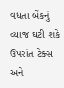વધતા બેંકનું વ્યાજ ઘટી શકે ઉપરાંત ટેક્સ અને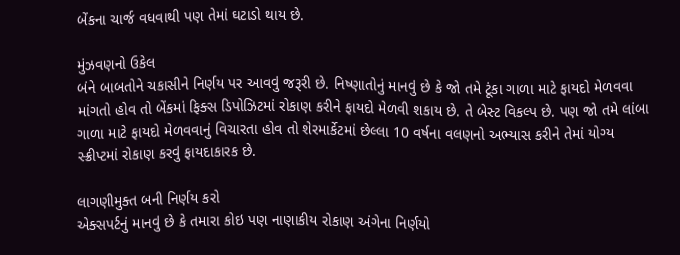બેંકના ચાર્જ વધવાથી પણ તેમાં ઘટાડો થાય છે.

મુંઝવણનો ઉકેલ
બંને બાબતોને ચકાસીને નિર્ણય પર આવવું જરૂરી છે. નિષ્ણાતોનું માનવું છે કે જો તમે ટૂંકા ગાળા માટે ફાયદો મેળવવા માંગતો હોવ તો બેંકમાં ફિક્સ ડિપોઝિટમાં રોકાણ કરીને ફાયદો મેળવી શકાય છે. તે બેસ્ટ વિકલ્પ છે. પણ જો તમે લાંબા ગાળા માટે ફાયદો મેળવવાનું વિચારતા હોવ તો શેરમાર્કેટમાં છેલ્લા 10 વર્ષના વલણનો અભ્યાસ કરીને તેમાં યોગ્ય સ્ક્રીપ્ટમાં રોકાણ કરવું ફાયદાકારક છે.

લાગણીમુક્ત બની નિર્ણય કરો
એક્સપર્ટનું માનવું છે કે તમારા કોઇ પણ નાણાકીય રોકાણ અંગેના નિર્ણયો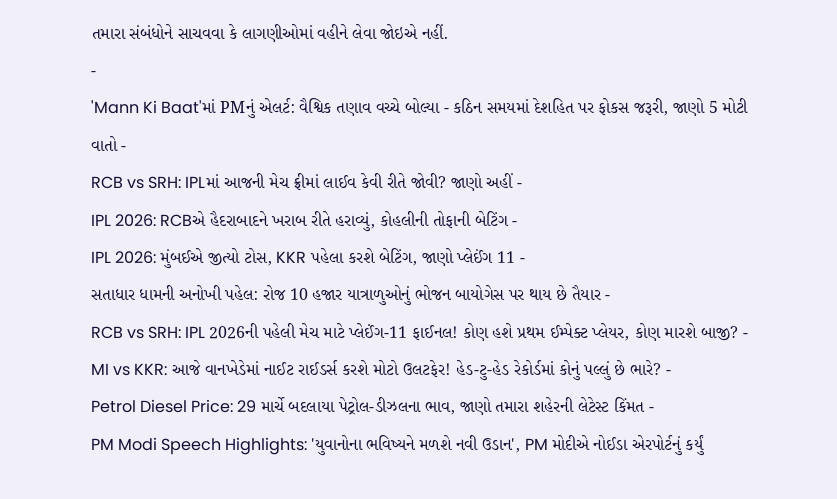તમારા સંબંધોને સાચવવા કે લાગણીઓમાં વહીને લેવા જોઇએ નહીં.
-
'Mann Ki Baat'માં PMનું એલર્ટ: વૈશ્વિક તણાવ વચ્ચે બોલ્યા - કઠિન સમયમાં દેશહિત પર ફોકસ જરૂરી, જાણો 5 મોટી વાતો -
RCB vs SRH: IPLમાં આજની મેચ ફ્રીમાં લાઈવ કેવી રીતે જોવી? જાણો અહીં -
IPL 2026: RCBએ હૈદરાબાદને ખરાબ રીતે હરાવ્યું, કોહલીની તોફાની બેટિંગ -
IPL 2026: મુંબઈએ જીત્યો ટોસ, KKR પહેલા કરશે બેટિંગ, જાણો પ્લેઈંગ 11 -
સતાધાર ધામની અનોખી પહેલ: રોજ 10 હજાર યાત્રાળુઓનું ભોજન બાયોગેસ પર થાય છે તૈયાર -
RCB vs SRH: IPL 2026ની પહેલી મેચ માટે પ્લેઈંગ-11 ફાઈનલ! કોણ હશે પ્રથમ ઈમ્પેક્ટ પ્લેયર, કોણ મારશે બાજી? -
MI vs KKR: આજે વાનખેડેમાં નાઈટ રાઈડર્સ કરશે મોટો ઉલટફેર! હેડ-ટુ-હેડ રેકોર્ડમાં કોનું પલ્લું છે ભારે? -
Petrol Diesel Price: 29 માર્ચે બદલાયા પેટ્રોલ-ડીઝલના ભાવ, જાણો તમારા શહેરની લેટેસ્ટ કિંમત -
PM Modi Speech Highlights: 'યુવાનોના ભવિષ્યને મળશે નવી ઉડાન', PM મોદીએ નોઈડા એરપોર્ટનું કર્યું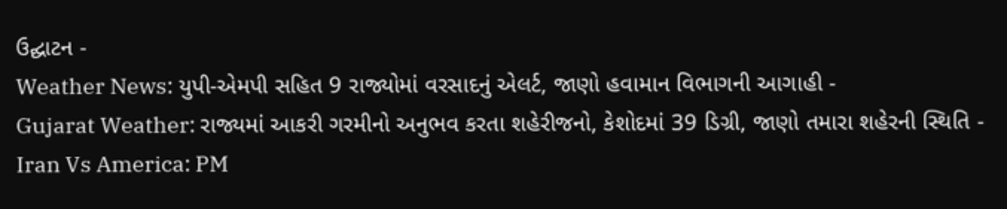ઉદ્ઘાટન -
Weather News: યુપી-એમપી સહિત 9 રાજ્યોમાં વરસાદનું એલર્ટ, જાણો હવામાન વિભાગની આગાહી -
Gujarat Weather: રાજ્યમાં આકરી ગરમીનો અનુભવ કરતા શહેરીજનો, કેશોદમાં 39 ડિગ્રી, જાણો તમારા શહેરની સ્થિતિ -
Iran Vs America: PM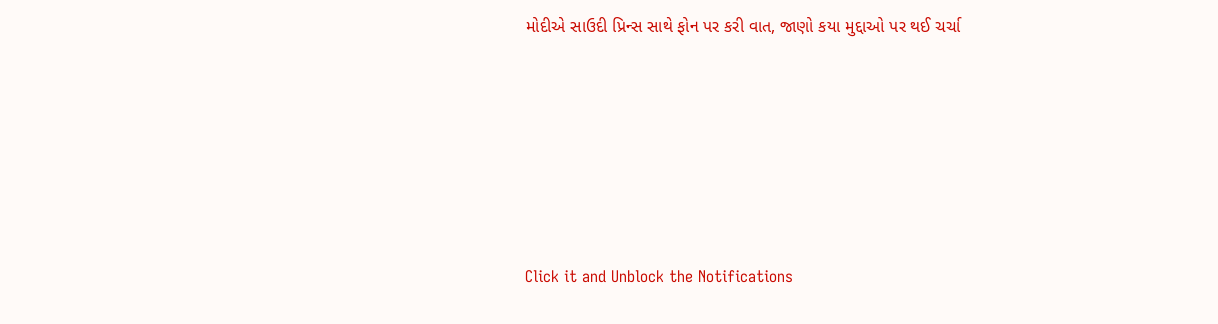મોદીએ સાઉદી પ્રિન્સ સાથે ફોન પર કરી વાત, જાણો કયા મુદ્દાઓ પર થઈ ચર્ચા






Click it and Unblock the Notifications